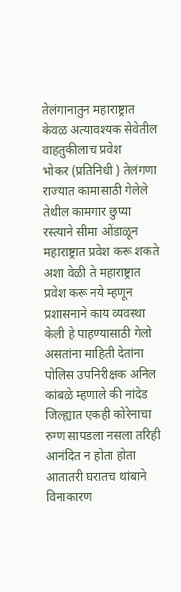तेलंगानातुन महाराष्ट्रात केवळ अत्यावश्यक सेवेतील वाहतुकीलाच प्रवेश
भोकर (प्रतिनिधी ) तेलंगणा राज्यात कामासाठी गेलेले तेथील कामगार छुप्या रस्त्याने सीमा ओंडाळून महाराष्ट्रात प्रवेश करू शकते अशा वेळी ते महाराष्ट्रात प्रवेश करू नये म्हणून प्रशासनाने काय व्यवस्था केली हे पाहण्यासाठी गेलो
असतांना माहिती देतांना पोलिस उपनिरीक्षक अनिल कांबळे म्हणाले की नांदेड जिल्ह्यात एकही कोरेनाचा रुग्ण सापडला नसला तरिही आनंदित न होता होता आतातरी घरातच थांबाने विनाकारण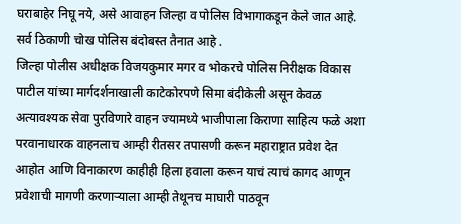घराबाहेर निघू नये, असे आवाहन जिल्हा व पोलिस विभागाकडून केले जात आहे.
सर्व ठिकाणी चोख पोलिस बंदोबस्त तैनात आहे .
जिल्हा पोलीस अधीक्षक विजयकुमार मगर व भोकरचे पोलिस निरीक्षक विकास पाटील यांच्या मार्गदर्शनाखाली काटेकोरपणे सिमा बंदीकेली असून केवळ अत्यावश्यक सेवा पुरविणारे वाहन ज्यामध्ये भाजीपाला किराणा साहित्य फळे अशा परवानाधारक वाहनलाच आम्ही रीतसर तपासणी करून महाराष्ट्रात प्रवेश देत आहोत आणि विनाकारण काहीही हिला हवाला करून याचं त्याचं कागद आणून प्रवेशाची मागणी करणाऱ्याला आम्ही तेथूनच माघारी पाठवून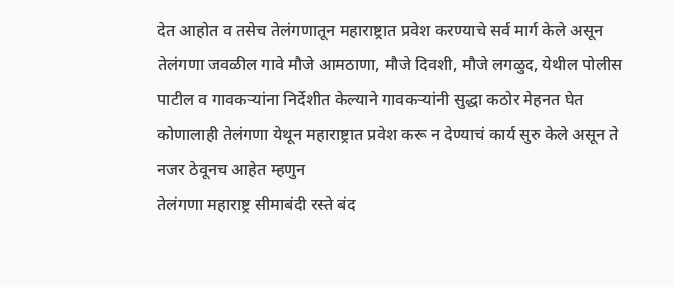देत आहोत व तसेच तेलंगणातून महाराष्ट्रात प्रवेश करण्याचे सर्व मार्ग केले असून तेलंगणा जवळील गावे मौजे आमठाणा, मौजे दिवशी, मौजे लगळुद, येथील पोलीस पाटील व गावकऱ्यांना निर्देशीत केल्याने गावकऱ्यांनी सुद्धा कठोर मेहनत घेत कोणालाही तेलंगणा येथून महाराष्ट्रात प्रवेश करू न देण्याचं कार्य सुरु केले असून ते नजर ठेवूनच आहेत म्हणुन
तेलंगणा महाराष्ट्र सीमाबंदी रस्ते बंद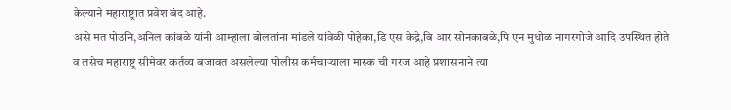केल्याने महाराष्ट्रात प्रवेश बंद आहे.
असे मत पोउनि,अनिल कांबळे यांनी आम्हाला बोलतांना मांडले यांवेळी पोहेका,डि एस केद्रे,बि आर सोनकाबळे,पि एन मुधोळ नागरगोजे आदि उपस्थित होते व तसेच महाराष्ट्र सीमेवर कर्तव्य बजावत असलेल्या पोलीस कर्मचाऱ्याला मास्क ची गरज आहे प्रशासनाने त्या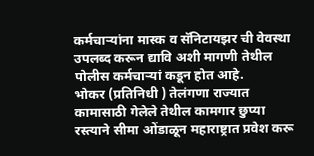कर्मचाऱ्यांना मास्क व सॅनिटायझर ची वेवस्था उपलब्द करून द्यावि अशी मागणी तेथील पोलीस कर्मचाऱ्यां कडून होत आहे.
भोकर (प्रतिनिधी ) तेलंगणा राज्यात कामासाठी गेलेले तेथील कामगार छुप्या रस्त्याने सीमा ओंडाळून महाराष्ट्रात प्रवेश करू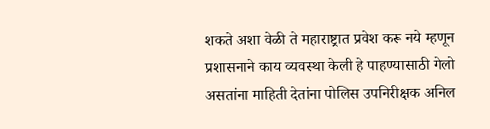शकते अशा वेळी ते महाराष्ट्रात प्रवेश करू नये म्हणून प्रशासनाने काय व्यवस्था केली हे पाहण्यासाठी गेलो
असतांना माहिती देतांना पोलिस उपनिरीक्षक अनिल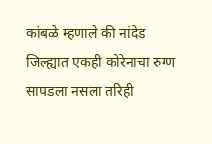कांबळे म्हणाले की नांदेड जिल्ह्यात एकही कोरेनाचा रुग्ण सापडला नसला तरिही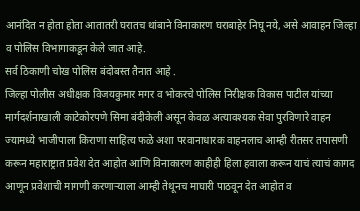आनंदित न होता होता आतातरी घरातच थांबाने विनाकारण घराबाहेर निघू नये, असे आवाहन जिल्हा व पोलिस विभागाकडून केले जात आहे.
सर्व ठिकाणी चोख पोलिस बंदोबस्त तैनात आहे .
जिल्हा पोलीस अधीक्षक विजयकुमार मगर व भोकरचे पोलिस निरीक्षक विकास पाटील यांच्या मार्गदर्शनाखाली काटेकोरपणे सिमा बंदीकेली असून केवळ अत्यावश्यक सेवा पुरविणारे वाहन ज्यामध्ये भाजीपाला किराणा साहित्य फळे अशा परवानाधारक वाहनलाच आम्ही रीतसर तपासणी करून महाराष्ट्रात प्रवेश देत आहोत आणि विनाकारण काहीही हिला हवाला करून याचं त्याचं कागद आणून प्रवेशाची मागणी करणाऱ्याला आम्ही तेथूनच माघारी पाठवून देत आहोत व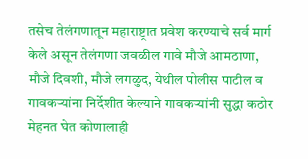तसेच तेलंगणातून महाराष्ट्रात प्रवेश करण्याचे सर्व मार्ग केले असून तेलंगणा जवळील गावे मौजे आमठाणा, मौजे दिवशी, मौजे लगळुद, येथील पोलीस पाटील व गावकऱ्यांना निर्देशीत केल्याने गावकऱ्यांनी सुद्धा कठोर मेहनत घेत कोणालाही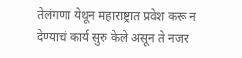तेलंगणा येथून महाराष्ट्रात प्रवेश करू न देण्याचं कार्य सुरु केले असून ते नजर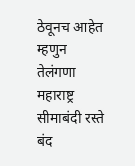ठेवूनच आहेत म्हणुन
तेलंगणा महाराष्ट्र सीमाबंदी रस्ते बंद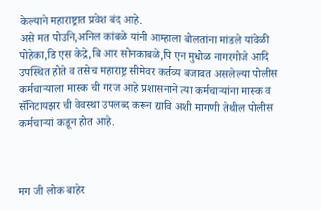केल्याने महाराष्ट्रात प्रवेश बंद आहे.
असे मत पोउनि,अनिल कांबळे यांनी आम्हाला बोलतांना मांडले यांवेळी पोहेका,डि एस केद्रे,बि आर सोनकाबळे,पि एन मुधोळ नागरगोजे आदि उपस्थित होते व तसेच महाराष्ट्र सीमेवर कर्तव्य बजावत असलेल्या पोलीस कर्मचाऱ्याला मास्क ची गरज आहे प्रशासनाने त्या कर्मचाऱ्यांना मास्क व सॅनिटायझर ची वेवस्था उपलब्द करून द्यावि अशी मागणी तेथील पोलीस कर्मचाऱ्यां कडून होत आहे.



मग जी लोक बाहेर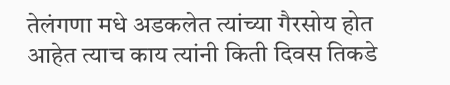तेलंगणा मधे अडकलेत त्यांच्या गैरसोय होत आहेत त्याच काय त्यांनी किती दिवस तिकडे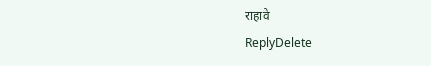राहावे
ReplyDelete